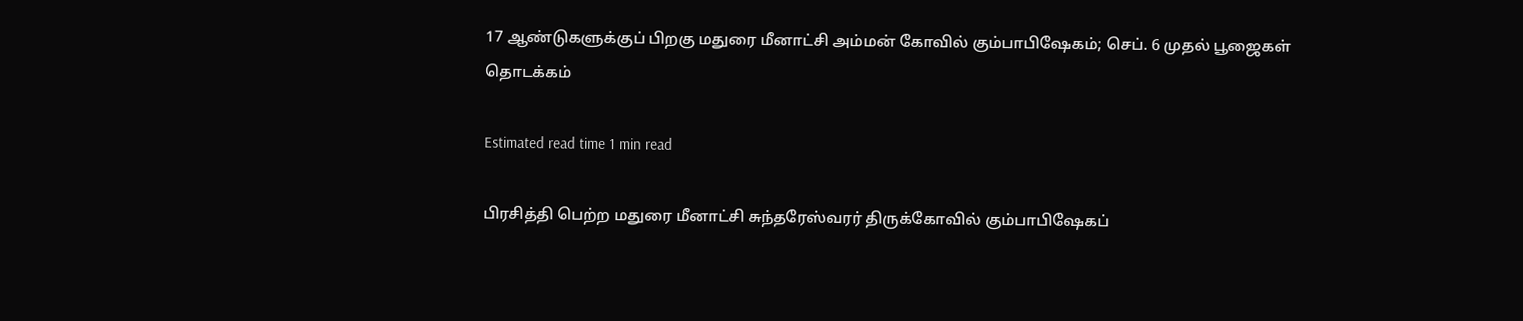17 ஆண்டுகளுக்குப் பிறகு மதுரை மீனாட்சி அம்மன் கோவில் கும்பாபிஷேகம்; செப். 6 முதல் பூஜைகள் தொடக்கம்

Estimated read time 1 min read

பிரசித்தி பெற்ற மதுரை மீனாட்சி சுந்தரேஸ்வரர் திருக்கோவில் கும்பாபிஷேகப்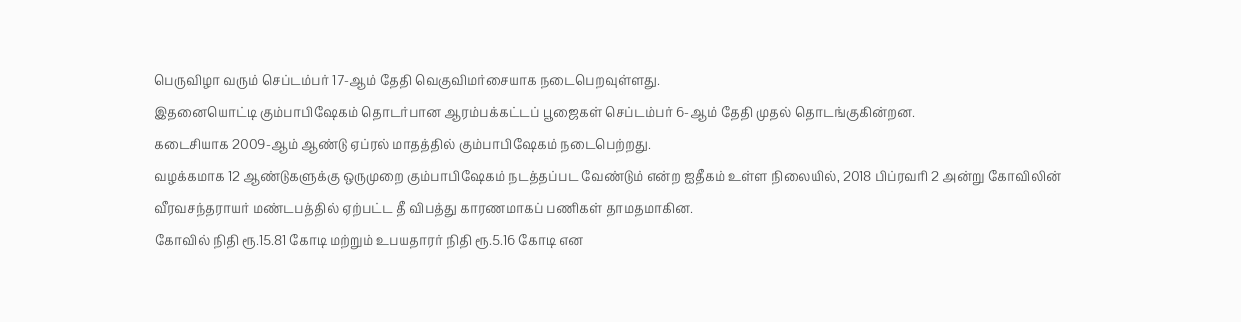பெருவிழா வரும் செப்டம்பர் 17-ஆம் தேதி வெகுவிமர்சையாக நடைபெறவுள்ளது.
இதனையொட்டி கும்பாபிஷேகம் தொடர்பான ஆரம்பக்கட்டப் பூஜைகள் செப்டம்பர் 6-ஆம் தேதி முதல் தொடங்குகின்றன.
கடைசியாக 2009-ஆம் ஆண்டு ஏப்ரல் மாதத்தில் கும்பாபிஷேகம் நடைபெற்றது.
வழக்கமாக 12 ஆண்டுகளுக்கு ஒருமுறை கும்பாபிஷேகம் நடத்தப்பட வேண்டும் என்ற ஐதீகம் உள்ள நிலையில், 2018 பிப்ரவரி 2 அன்று கோவிலின் வீரவசந்தராயர் மண்டபத்தில் ஏற்பட்ட தீ விபத்து காரணமாகப் பணிகள் தாமதமாகின.
கோவில் நிதி ரூ.15.81 கோடி மற்றும் உபயதாரர் நிதி ரூ.5.16 கோடி என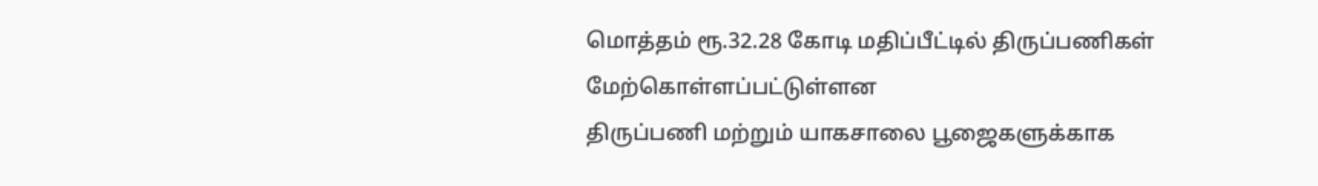மொத்தம் ரூ.32.28 கோடி மதிப்பீட்டில் திருப்பணிகள் மேற்கொள்ளப்பட்டுள்ளன
திருப்பணி மற்றும் யாகசாலை பூஜைகளுக்காக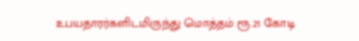உபயதாரர்களிடமிருந்து மொத்தம் ரூ.21 கோடி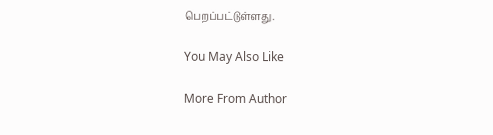பெறப்பட்டுள்ளது.

You May Also Like

More From Author